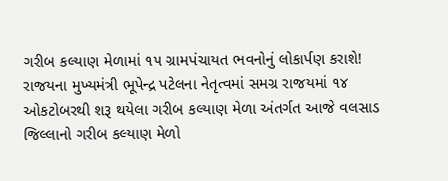ગરીબ કલ્યાણ મેળામાં ૧૫ ગ્રામપંચાયત ભવનોનું લોકાર્પણ કરાશે!
રાજયના મુખ્યમંત્રી ભૂપેન્દ્ર પટેલના નેતૃત્વમાં સમગ્ર રાજયમાં ૧૪ ઓકટોબરથી શરૂ થયેલા ગરીબ કલ્યાણ મેળા અંતર્ગત આજે વલસાડ જિલ્લાનો ગરીબ કલ્યાણ મેળો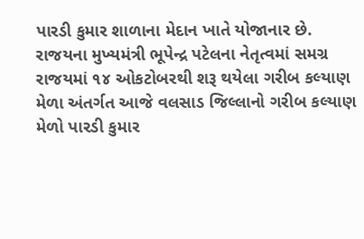પારડી કુમાર શાળાના મેદાન ખાતે યોજાનાર છે.
રાજયના મુખ્યમંત્રી ભૂપેન્દ્ર પટેલના નેતૃત્વમાં સમગ્ર રાજયમાં ૧૪ ઓકટોબરથી શરૂ થયેલા ગરીબ કલ્યાણ મેળા અંતર્ગત આજે વલસાડ જિલ્લાનો ગરીબ કલ્યાણ મેળો પારડી કુમાર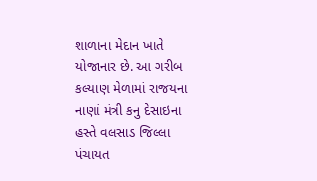શાળાના મેદાન ખાતે યોજાનાર છે. આ ગરીબ કલ્યાણ મેળામાં રાજયના નાણાં મંત્રી કનુ દેસાઇના હસ્તે વલસાડ જિલ્લા પંચાયત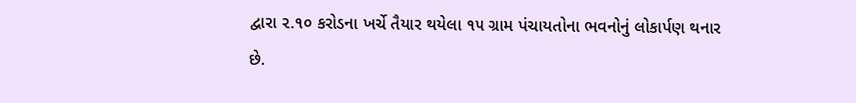દ્વારા ૨.૧૦ કરોડના ખર્ચે તૈયાર થયેલા ૧૫ ગ્રામ પંચાયતોના ભવનોનું લોકાર્પણ થનાર છે.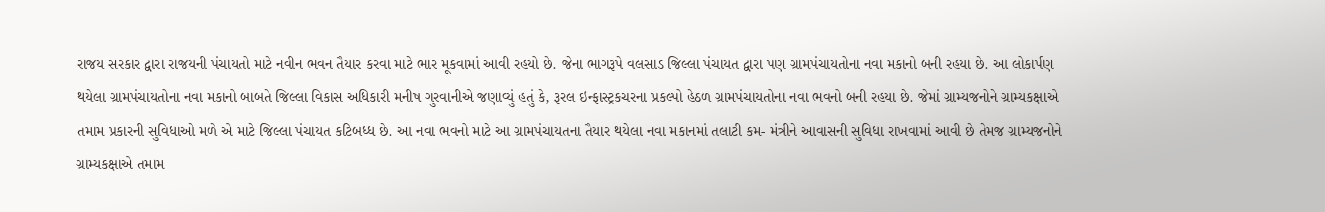રાજય સરકાર દ્વારા રાજયની પંચાયતો માટે નવીન ભવન તૈયાર કરવા માટે ભાર મૂકવામાં આવી રહયો છે. જેના ભાગરૂપે વલસાડ જિલ્લા પંચાયત દ્વારા પણ ગ્રામપંચાયતોના નવા મકાનો બની રહયા છે. આ લોકાર્પણ થયેલા ગ્રામપંચાયતોના નવા મકાનો બાબતે જિલ્લા વિકાસ અધિકારી મનીષ ગુરવાનીએ જણાવ્યું હતું કે, રૂરલ ઇન્ફાસ્ટ્રકચરના પ્રકલ્પો હેઠળ ગ્રામપંચાયતોના નવા ભવનો બની રહયા છે. જેમાં ગ્રામ્યજનોને ગ્રામ્યકક્ષાએ તમામ પ્રકારની સુવિધાઓ મળે એ માટે જિલ્લા પંચાયત કટિબધ્ધ છે. આ નવા ભવનો માટે આ ગ્રામપંચાયતના તૈયાર થયેલા નવા મકાનમાં તલાટી કમ- મંત્રીને આવાસની સુવિધા રાખવામાં આવી છે તેમજ ગ્રામ્યજનોને ગ્રામ્યકક્ષાએ તમામ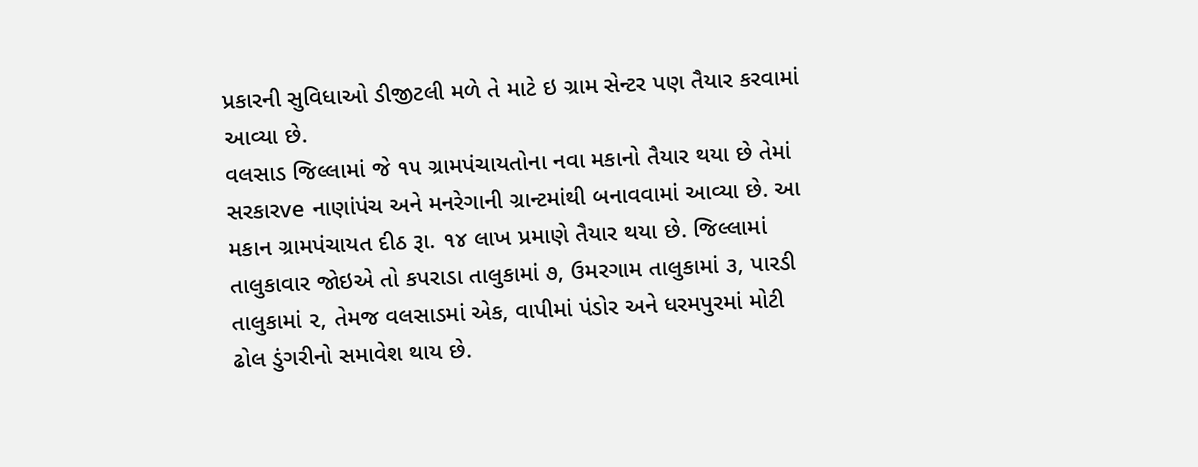પ્રકારની સુવિધાઓ ડીજીટલી મળે તે માટે ઇ ગ્રામ સેન્ટર પણ તૈયાર કરવામાં આવ્યા છે.
વલસાડ જિલ્લામાં જે ૧૫ ગ્રામપંચાયતોના નવા મકાનો તૈયાર થયા છે તેમાં સરકારve નાણાંપંચ અને મનરેગાની ગ્રાન્ટમાંથી બનાવવામાં આવ્યા છે. આ મકાન ગ્રામપંચાયત દીઠ રૂા. ૧૪ લાખ પ્રમાણે તૈયાર થયા છે. જિલ્લામાં તાલુકાવાર જોઇએ તો કપરાડા તાલુકામાં ૭, ઉમરગામ તાલુકામાં ૩, પારડી તાલુકામાં ૨, તેમજ વલસાડમાં એક, વાપીમાં પંડોર અને ધરમપુરમાં મોટી ઢોલ ડુંગરીનો સમાવેશ થાય છે.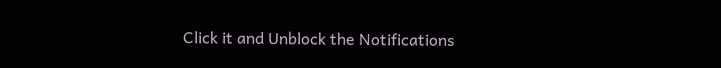Click it and Unblock the Notifications